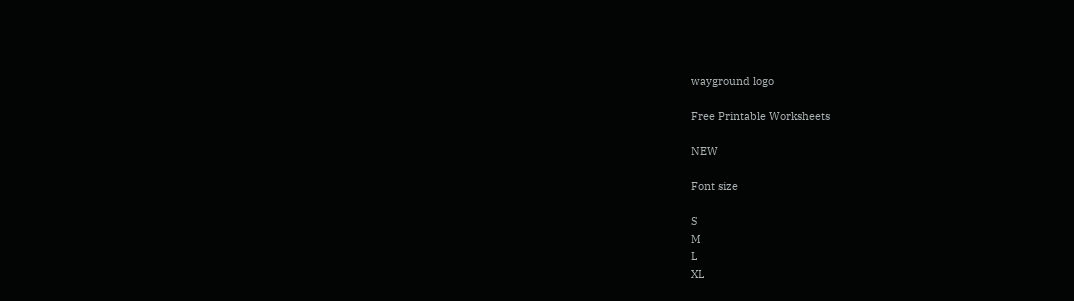wayground logo

Free Printable Worksheets

NEW

Font size

S
M
L
XL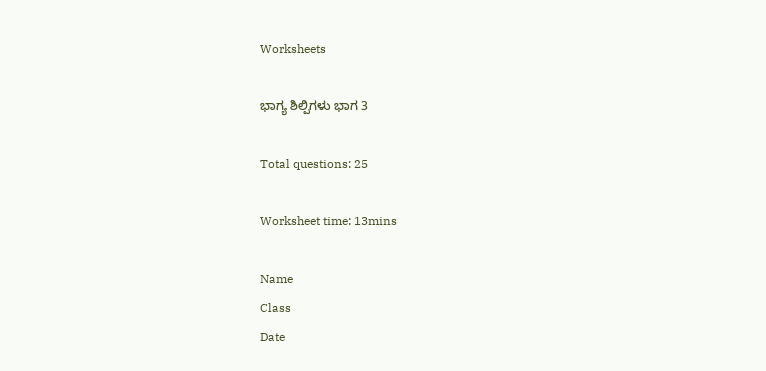Worksheets

ಭಾಗ್ಯ ಶಿಲ್ಪಿಗಳು ಭಾಗ 3

Total questions: 25

Worksheet time: 13mins

Name
Class
Date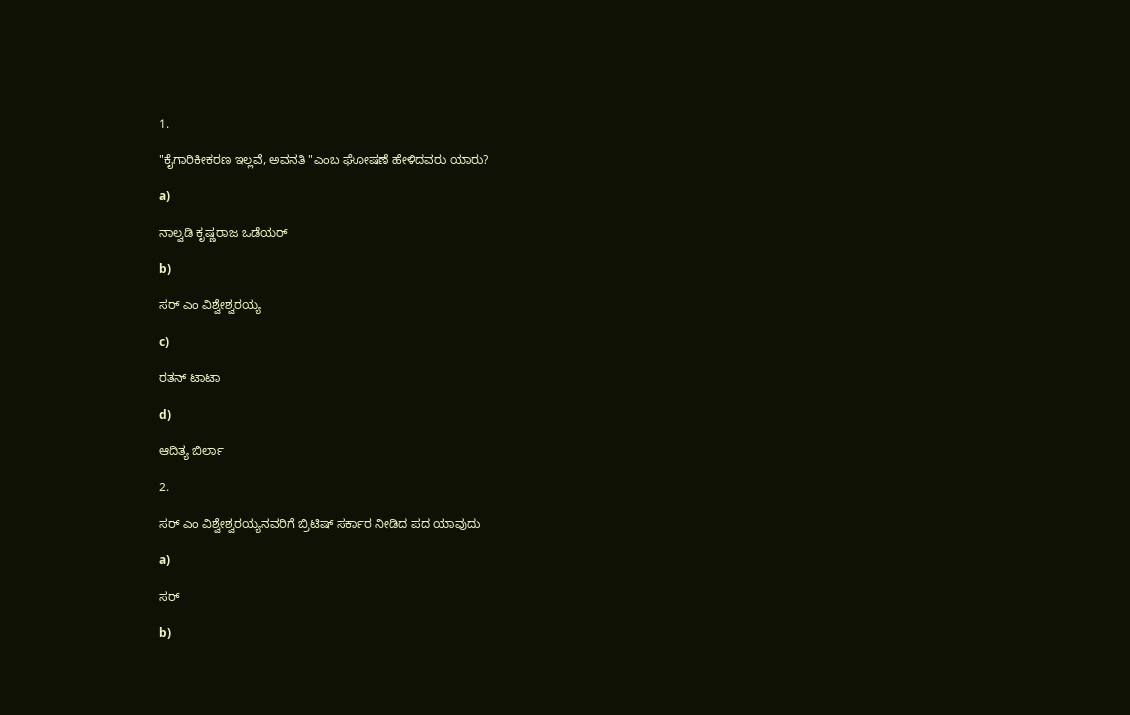1.

"ಕೈಗಾರಿಕೀಕರಣ ಇಲ್ಲವೆ, ಅವನತಿ "ಎಂಬ ಘೋಷಣೆ ಹೇಳಿದವರು ಯಾರು?

a)

ನಾಲ್ವಡಿ ಕೃಷ್ಣರಾಜ ಒಡೆಯರ್

b)

ಸರ್ ಎಂ ವಿಶ್ವೇಶ್ವರಯ್ಯ

c)

ರತನ್ ಟಾಟಾ

d)

ಆದಿತ್ಯ ಬಿರ್ಲಾ

2.

ಸರ್ ಎಂ ವಿಶ್ವೇಶ್ವರಯ್ಯನವರಿಗೆ ಬ್ರಿಟಿಷ್ ಸರ್ಕಾರ ನೀಡಿದ ಪದ ಯಾವುದು

a)

ಸರ್

b)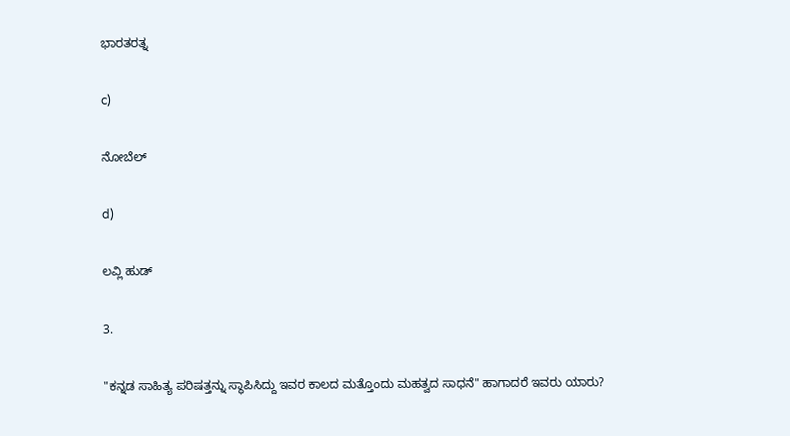ಭಾರತರತ್ನ

c)

ನೋಬೆಲ್

d)

ಲವ್ಲಿ ಹುಡ್

3.

"ಕನ್ನಡ ಸಾಹಿತ್ಯ ಪರಿಷತ್ತನ್ನು ಸ್ಥಾಪಿಸಿದ್ದು ಇವರ ಕಾಲದ ಮತ್ತೊಂದು ಮಹತ್ವದ ಸಾಧನೆ" ಹಾಗಾದರೆ ಇವರು ಯಾರು?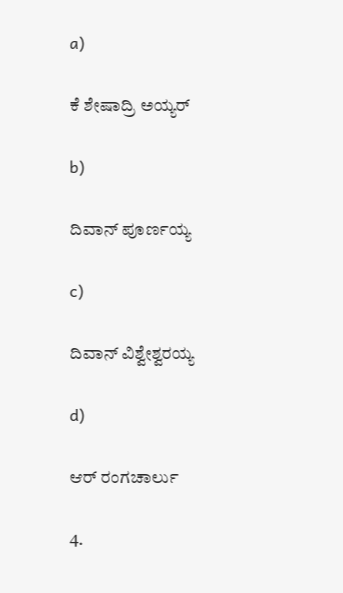a)

ಕೆ ಶೇಷಾದ್ರಿ ಅಯ್ಯರ್

b)

ದಿವಾನ್ ಪೂರ್ಣಯ್ಯ

c)

ದಿವಾನ್ ವಿಶ್ವೇಶ್ವರಯ್ಯ

d)

ಆರ್ ರಂಗಚಾರ್ಲು

4.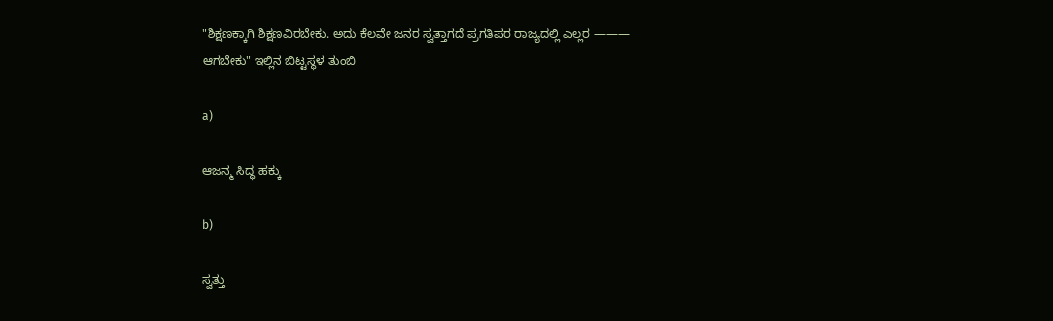"ಶಿಕ್ಷಣಕ್ಕಾಗಿ ಶಿಕ್ಷಣವಿರಬೇಕು. ಅದು ಕೆಲವೇ ಜನರ ಸ್ವತ್ತಾಗದೆ ಪ್ರಗತಿಪರ ರಾಜ್ಯದಲ್ಲಿ ಎಲ್ಲರ ——— ಆಗಬೇಕು" ಇಲ್ಲಿನ ಬಿಟ್ಟಸ್ಥಳ ತುಂಬಿ

a)

ಆಜನ್ಮ ಸಿದ್ಧ ಹಕ್ಕು

b)

ಸ್ವತ್ತು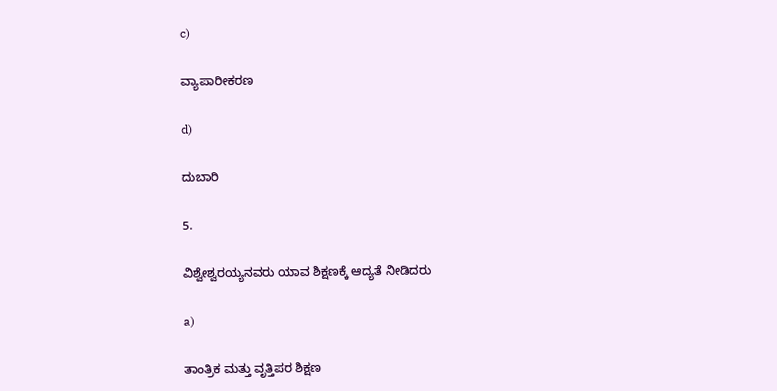c)

ವ್ಯಾಪಾರೀಕರಣ

d)

ದುಬಾರಿ

5.

ವಿಶ್ವೇಶ್ವರಯ್ಯನವರು ಯಾವ ಶಿಕ್ಷಣಕ್ಕೆ ಆದ್ಯತೆ ನೀಡಿದರು

a)

ತಾಂತ್ರಿಕ ಮತ್ತು ವೃತ್ತಿಪರ ಶಿಕ್ಷಣ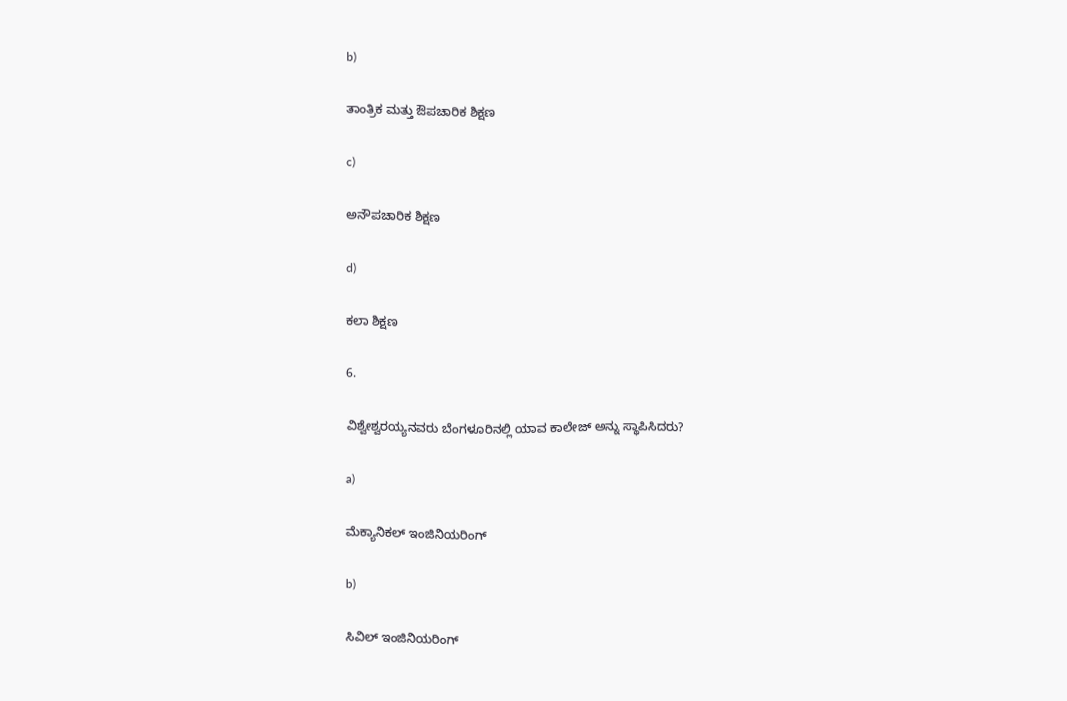b)

ತಾಂತ್ರಿಕ ಮತ್ತು ಔಪಚಾರಿಕ ಶಿಕ್ಷಣ

c)

ಅನೌಪಚಾರಿಕ ಶಿಕ್ಷಣ

d)

ಕಲಾ ಶಿಕ್ಷಣ

6.

ವಿಶ್ವೇಶ್ವರಯ್ಯನವರು ಬೆಂಗಳೂರಿನಲ್ಲಿ ಯಾವ ಕಾಲೇಜ್ ಅನ್ನು ಸ್ಥಾಪಿಸಿದರು?

a)

ಮೆಕ್ಯಾನಿಕಲ್ ಇಂಜಿನಿಯರಿಂಗ್

b)

ಸಿವಿಲ್ ಇಂಜಿನಿಯರಿಂಗ್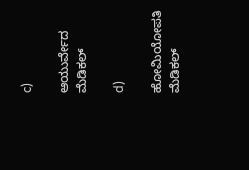c)

ಆಯುರ್ವೇದ ಮೆಡಿಕಲ್

d)

ಹೋಮಿಯೋಪತಿ ಮೆಡಿಕಲ್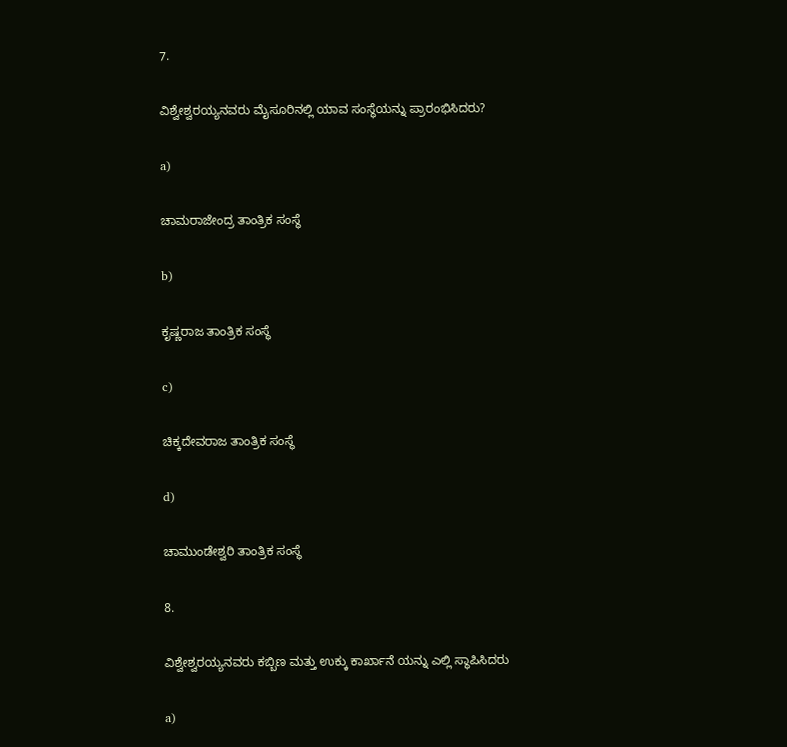7.

ವಿಶ್ವೇಶ್ವರಯ್ಯನವರು ಮೈಸೂರಿನಲ್ಲಿ ಯಾವ ಸಂಸ್ಥೆಯನ್ನು ಪ್ರಾರಂಭಿಸಿದರು?

a)

ಚಾಮರಾಜೇಂದ್ರ ತಾಂತ್ರಿಕ ಸಂಸ್ಥೆ

b)

ಕೃಷ್ಣರಾಜ ತಾಂತ್ರಿಕ ಸಂಸ್ಥೆ

c)

ಚಿಕ್ಕದೇವರಾಜ ತಾಂತ್ರಿಕ ಸಂಸ್ಥೆ

d)

ಚಾಮುಂಡೇಶ್ವರಿ ತಾಂತ್ರಿಕ ಸಂಸ್ಥೆ

8.

ವಿಶ್ವೇಶ್ವರಯ್ಯನವರು ಕಬ್ಬಿಣ ಮತ್ತು ಉಕ್ಕು ಕಾರ್ಖಾನೆ ಯನ್ನು ಎಲ್ಲಿ ಸ್ಥಾಪಿಸಿದರು

a)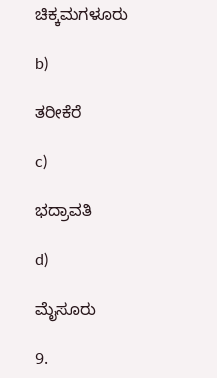ಚಿಕ್ಕಮಗಳೂರು

b)

ತರೀಕೆರೆ

c)

ಭದ್ರಾವತಿ

d)

ಮೈಸೂರು

9.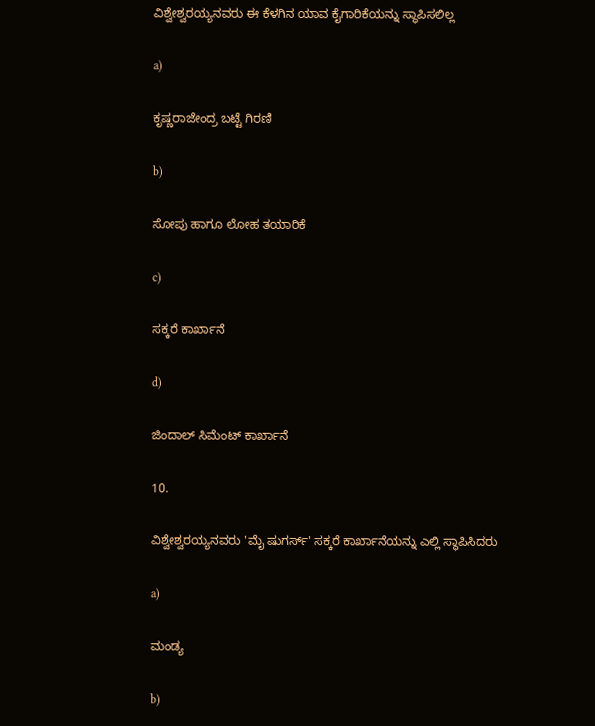ವಿಶ್ವೇಶ್ವರಯ್ಯನವರು ಈ ಕೆಳಗಿನ ಯಾವ ಕೈಗಾರಿಕೆಯನ್ನು ಸ್ಥಾಪಿಸಲಿಲ್ಲ

a)

ಕೃಷ್ಣರಾಜೇಂದ್ರ ಬಟ್ಟೆ ಗಿರಣಿ

b)

ಸೋಪು ಹಾಗೂ ಲೋಹ ತಯಾರಿಕೆ

c)

ಸಕ್ಕರೆ ಕಾರ್ಖಾನೆ

d)

ಜಿಂದಾಲ್ ಸಿಮೆಂಟ್ ಕಾರ್ಖಾನೆ

10.

ವಿಶ್ವೇಶ್ವರಯ್ಯನವರು 'ಮೈ ಷುಗರ್ಸ್' ಸಕ್ಕರೆ ಕಾರ್ಖಾನೆಯನ್ನು ಎಲ್ಲಿ ಸ್ಥಾಪಿಸಿದರು

a)

ಮಂಡ್ಯ

b)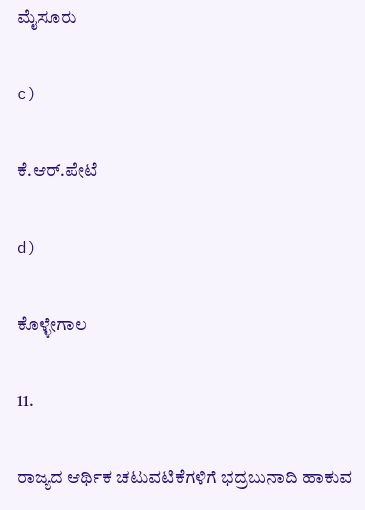ಮೈಸೂರು

c)

ಕೆ.ಆರ್.ಪೇಟೆ

d)

ಕೊಳ್ಳೇಗಾಲ

11.

ರಾಜ್ಯದ ಆರ್ಥಿಕ ಚಟುವಟಿಕೆಗಳಿಗೆ ಭದ್ರಬುನಾದಿ ಹಾಕುವ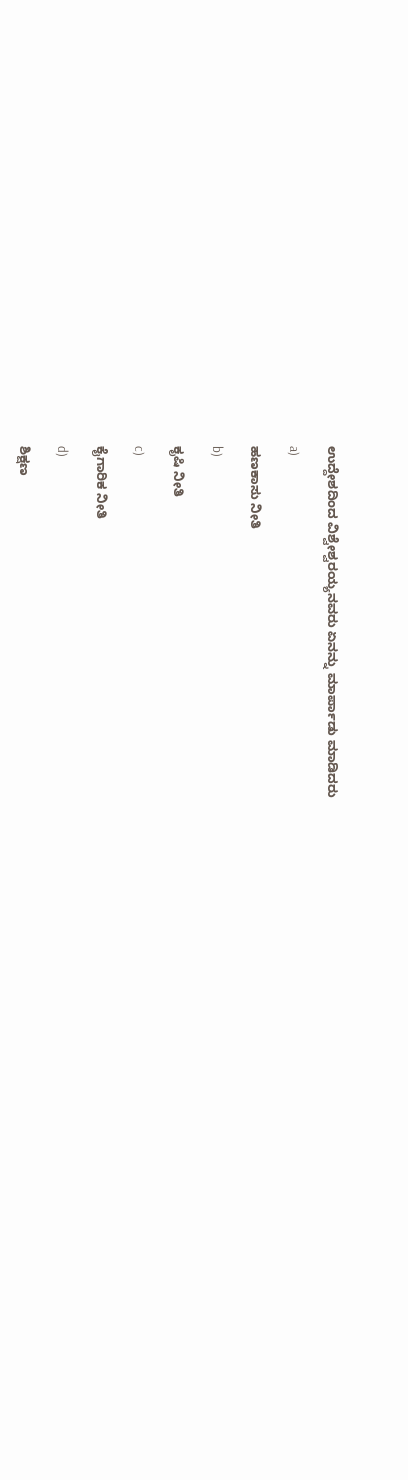ಉದ್ದೇಶದಿಂದ ವಿಶ್ವೇಶ್ವರಯ್ಯನವರು ಏನನ್ನು ಮಾರ್ಪಾಡು ಮಾಡಿದರು

a)

ಹಣಕಾಸು ನೀತಿ

b)

ಕೃಷಿ ನೀತಿ

c)

ಕೈಗಾರಿಕ ನೀತಿ

d)

ಶಿಕ್ಷಣ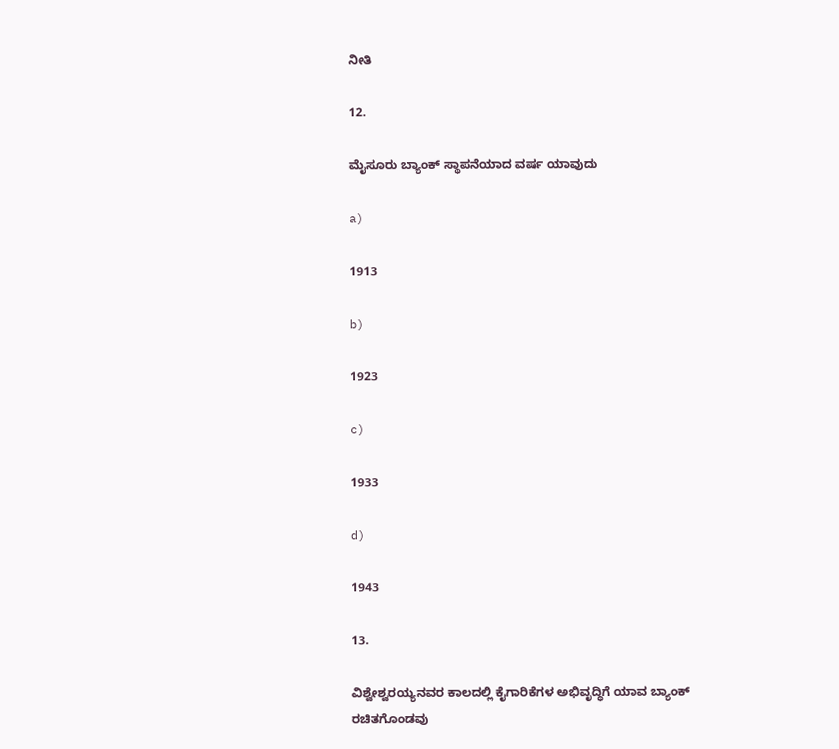ನೀತಿ

12.

ಮೈಸೂರು ಬ್ಯಾಂಕ್ ಸ್ಥಾಪನೆಯಾದ ವರ್ಷ ಯಾವುದು

a)

1913

b)

1923

c)

1933

d)

1943

13.

ವಿಶ್ವೇಶ್ವರಯ್ಯನವರ ಕಾಲದಲ್ಲಿ ಕೈಗಾರಿಕೆಗಳ ಅಭಿವೃದ್ಧಿಗೆ ಯಾವ ಬ್ಯಾಂಕ್ ರಚಿತಗೊಂಡವು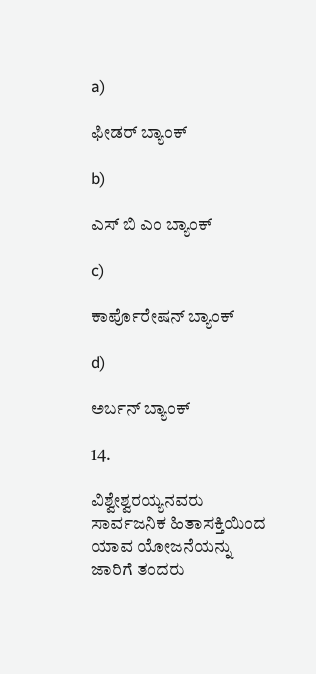a)

ಫೀಡರ್ ಬ್ಯಾಂಕ್

b)

ಎಸ್ ಬಿ ಎಂ ಬ್ಯಾಂಕ್

c)

ಕಾರ್ಪೊರೇಷನ್ ಬ್ಯಾಂಕ್

d)

ಅರ್ಬನ್ ಬ್ಯಾಂಕ್

14.

ವಿಶ್ವೇಶ್ವರಯ್ಯನವರು ಸಾರ್ವಜನಿಕ ಹಿತಾಸಕ್ತಿಯಿಂದ ಯಾವ ಯೋಜನೆಯನ್ನು ಜಾರಿಗೆ ತಂದರು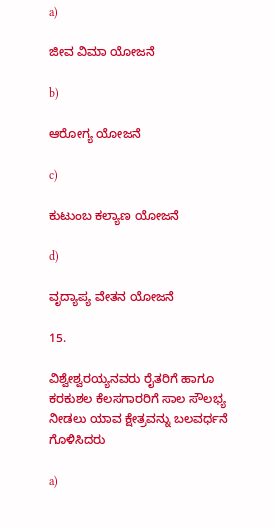a)

ಜೀವ ವಿಮಾ ಯೋಜನೆ

b)

ಆರೋಗ್ಯ ಯೋಜನೆ

c)

ಕುಟುಂಬ ಕಲ್ಯಾಣ ಯೋಜನೆ

d)

ವೃದ್ಯಾಪ್ಯ ವೇತನ ಯೋಜನೆ

15.

ವಿಶ್ವೇಶ್ವರಯ್ಯನವರು ರೈತರಿಗೆ ಹಾಗೂ ಕರಕುಶಲ ಕೆಲಸಗಾರರಿಗೆ ಸಾಲ ಸೌಲಭ್ಯ ನೀಡಲು ಯಾವ ಕ್ಷೇತ್ರವನ್ನು ಬಲವರ್ಧನೆ ಗೊಳಿಸಿದರು

a)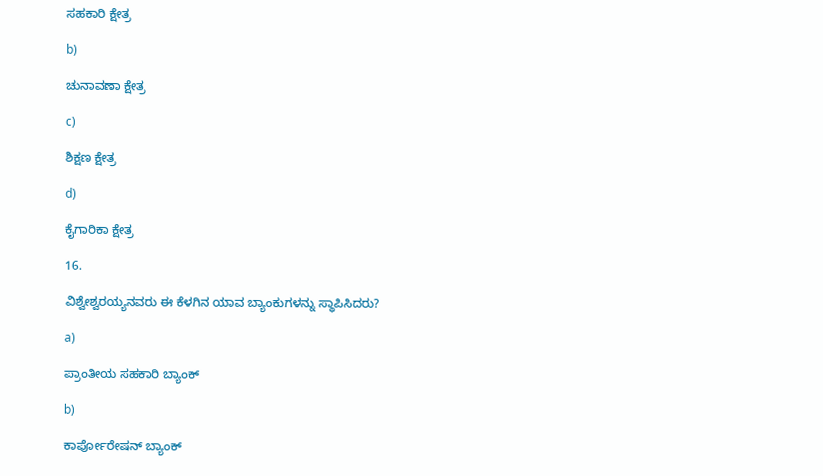ಸಹಕಾರಿ ಕ್ಷೇತ್ರ

b)

ಚುನಾವಣಾ ಕ್ಷೇತ್ರ

c)

ಶಿಕ್ಷಣ ಕ್ಷೇತ್ರ

d)

ಕೈಗಾರಿಕಾ ಕ್ಷೇತ್ರ

16.

ವಿಶ್ವೇಶ್ವರಯ್ಯನವರು ಈ ಕೆಳಗಿನ ಯಾವ ಬ್ಯಾಂಕುಗಳನ್ನು ಸ್ಥಾಪಿಸಿದರು?

a)

ಪ್ರಾಂತೀಯ ಸಹಕಾರಿ ಬ್ಯಾಂಕ್

b)

ಕಾರ್ಪೋರೇಷನ್ ಬ್ಯಾಂಕ್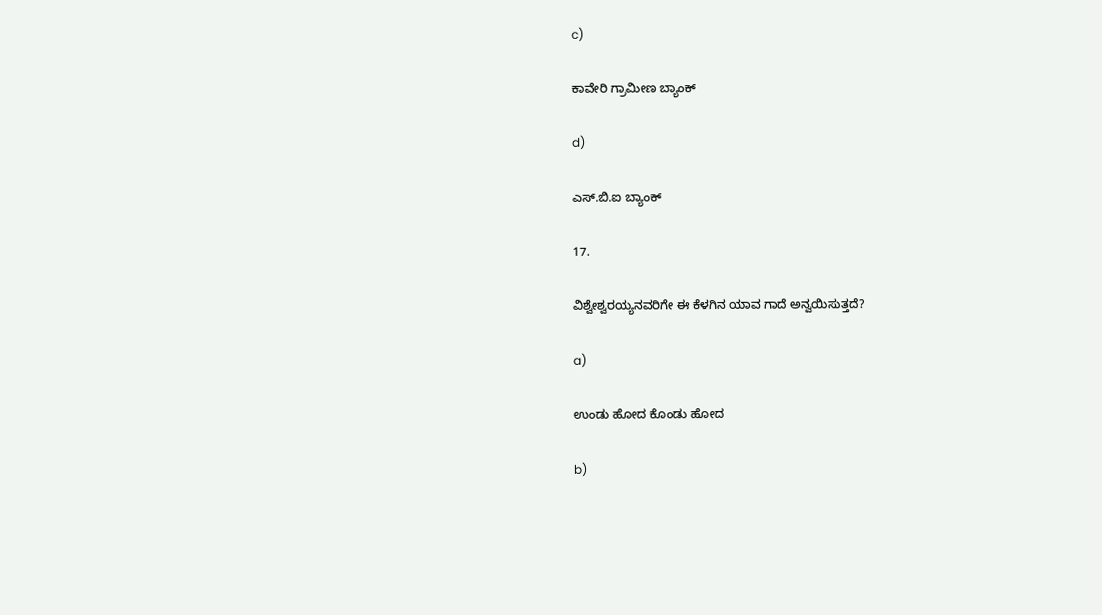c)

ಕಾವೇರಿ ಗ್ರಾಮೀಣ ಬ್ಯಾಂಕ್

d)

ಎಸ್.ಬಿ.ಐ ಬ್ಯಾಂಕ್

17.

ವಿಶ್ವೇಶ್ವರಯ್ಯನವರಿಗೇ ಈ ಕೆಳಗಿನ ಯಾವ ಗಾದೆ ಅನ್ವಯಿಸುತ್ತದೆ?

a)

ಉಂಡು ಹೋದ ಕೊಂಡು ಹೋದ

b)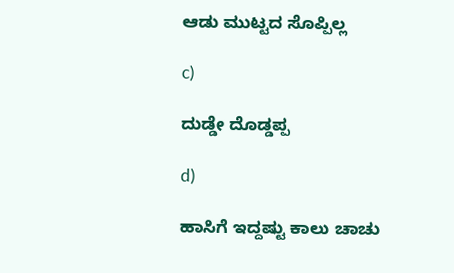ಆಡು ಮುಟ್ಟದ ಸೊಪ್ಪಿಲ್ಲ

c)

ದುಡ್ಡೇ ದೊಡ್ಡಪ್ಪ

d)

ಹಾಸಿಗೆ ಇದ್ದಷ್ಟು ಕಾಲು ಚಾಚು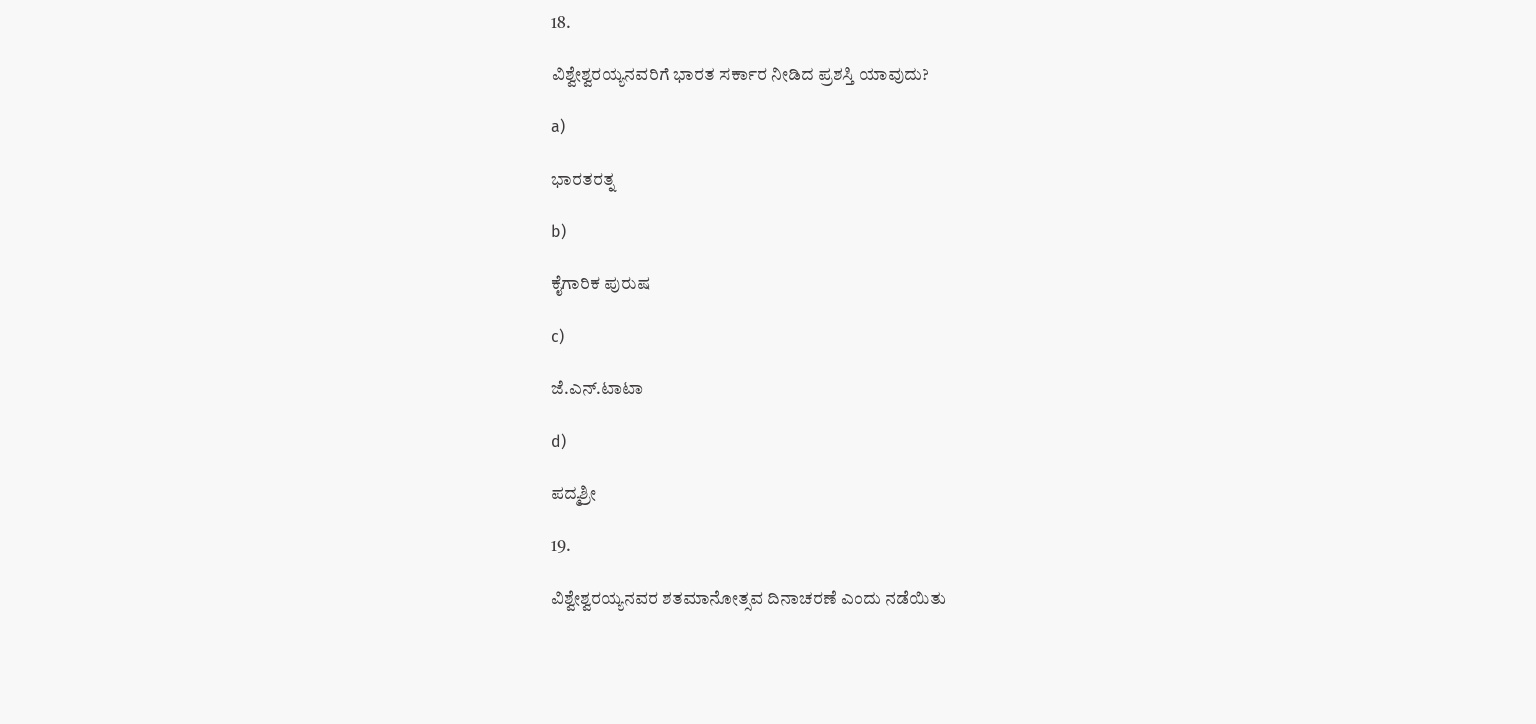18.

ವಿಶ್ವೇಶ್ವರಯ್ಯನವರಿಗೆ ಭಾರತ ಸರ್ಕಾರ ನೀಡಿದ ಪ್ರಶಸ್ತಿ ಯಾವುದು?

a)

ಭಾರತರತ್ನ

b)

ಕೈಗಾರಿಕ ಪುರುಷ

c)

ಜೆ.ಎನ್.ಟಾಟಾ

d)

ಪದ್ಮಶ್ರೀ

19.

ವಿಶ್ವೇಶ್ವರಯ್ಯನವರ ಶತಮಾನೋತ್ಸವ ದಿನಾಚರಣೆ ಎಂದು ನಡೆಯಿತು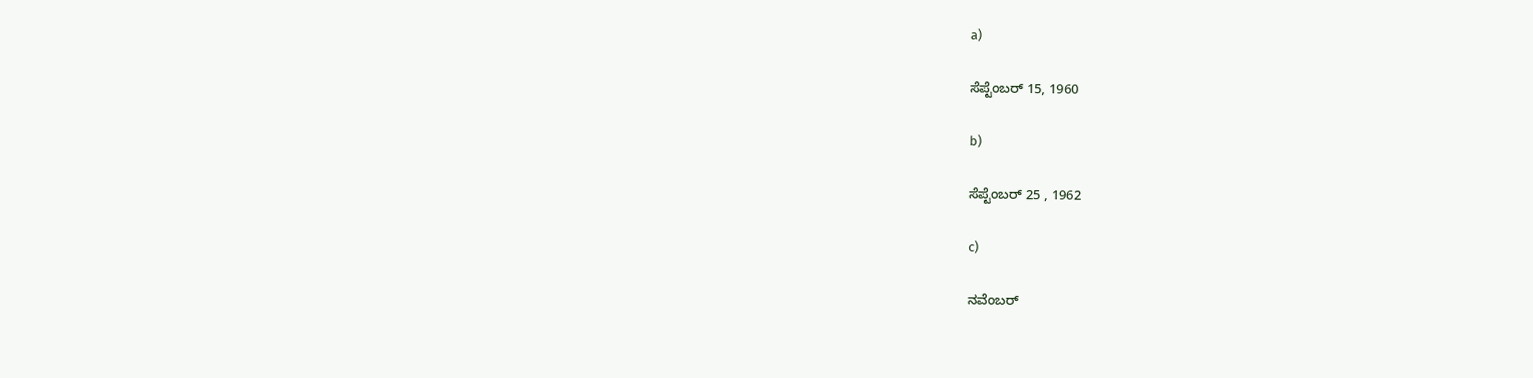a)

ಸೆಪ್ಟೆಂಬರ್ 15, 1960

b)

ಸೆಪ್ಟೆಂಬರ್ 25 , 1962

c)

ನವೆಂಬರ್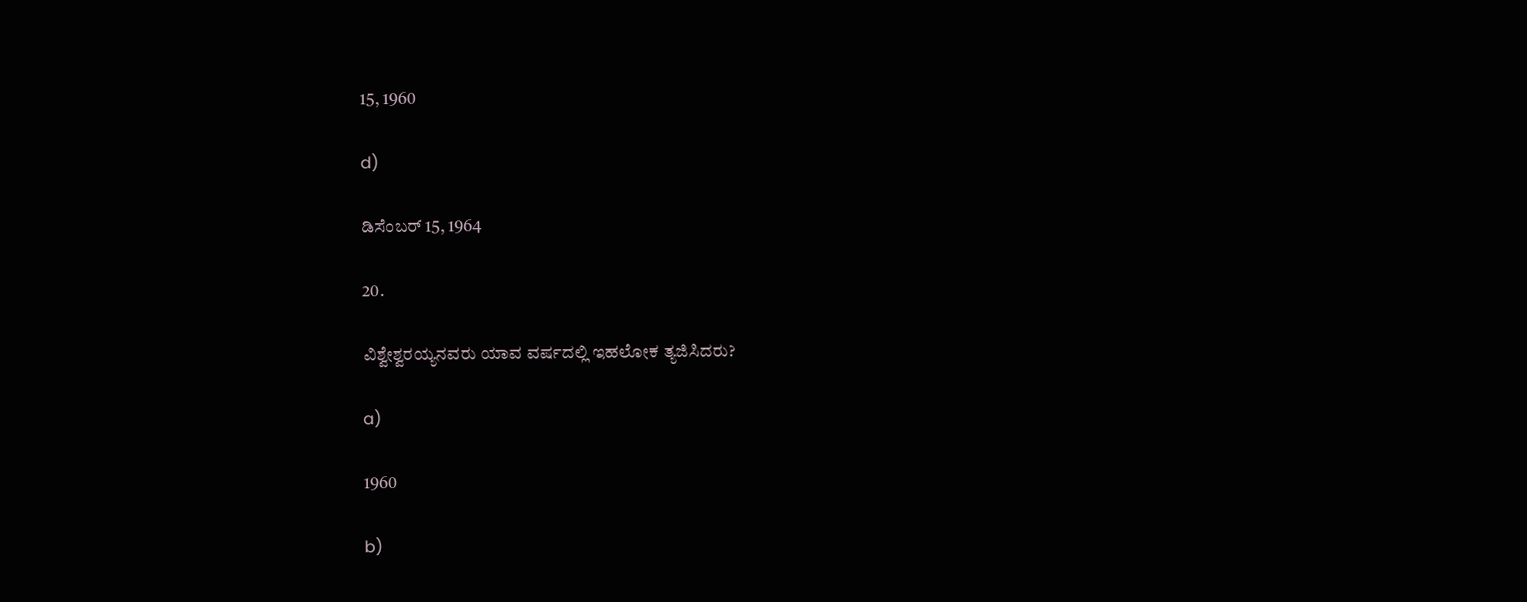15, 1960

d)

ಡಿಸೆಂಬರ್ 15, 1964

20.

ವಿಶ್ವೇಶ್ವರಯ್ಯನವರು ಯಾವ ವರ್ಷದಲ್ಲಿ ಇಹಲೋಕ ತ್ಯಜಿಸಿದರು?

a)

1960

b)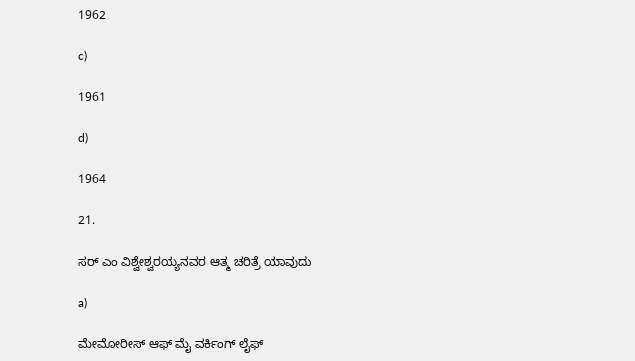1962

c)

1961

d)

1964

21.

ಸರ್ ಎಂ ವಿಶ್ವೇಶ್ವರಯ್ಯನವರ ಆತ್ಮ ಚರಿತ್ರೆ ಯಾವುದು

a)

ಮೇಮೋರೀಸ್ ಆಫ್ ಮೈ ವರ್ಕಿಂಗ್ ಲೈಫ್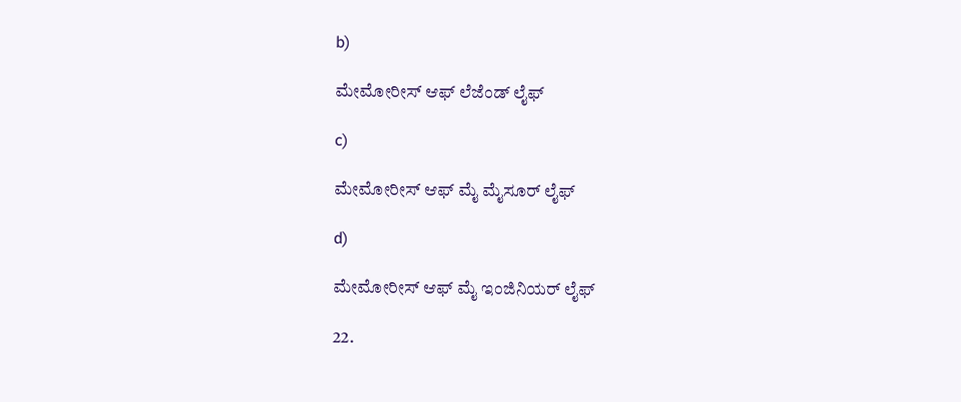b)

ಮೇಮೋರೀಸ್ ಆಫ್ ಲೆಜೆಂಡ್ ಲೈಫ್

c)

ಮೇಮೋರೀಸ್ ಆಫ್ ಮೈ ಮೈಸೂರ್ ಲೈಫ್

d)

ಮೇಮೋರೀಸ್ ಆಫ್ ಮೈ ಇಂಜಿನಿಯರ್ ಲೈಫ್

22.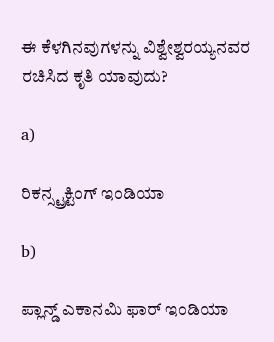ಈ ಕೆಳಗಿನವುಗಳನ್ನು ವಿಶ್ವೇಶ್ವರಯ್ಯನವರ ರಚಿಸಿದ ಕೃತಿ ಯಾವುದು?

a)

ರಿಕನ್ಸ್ಟ್ರಕ್ಟಿಂಗ್ ಇಂಡಿಯಾ

b)

ಪ್ಲಾನ್ಡ್ ಎಕಾನಮಿ ಫಾರ್ ಇಂಡಿಯಾ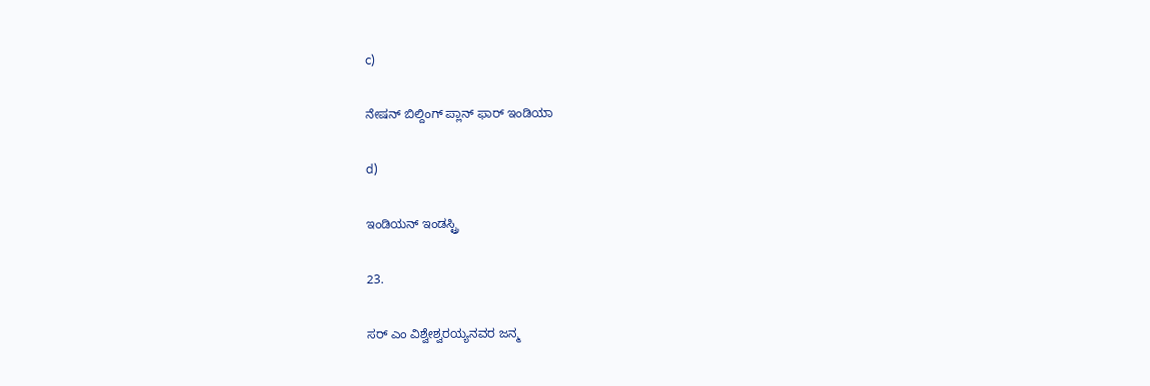c)

ನೇಷನ್ ಬಿಲ್ದಿಂಗ್ ಪ್ಲಾನ್ ಫಾರ್ ಇಂಡಿಯಾ

d)

ಇಂಡಿಯನ್ ಇಂಡಸ್ಟ್ರಿ

23.

ಸರ್ ಎಂ ವಿಶ್ವೇಶ್ವರಯ್ಯನವರ ಜನ್ಮ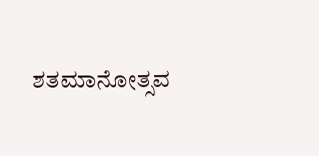ಶತಮಾನೋತ್ಸವ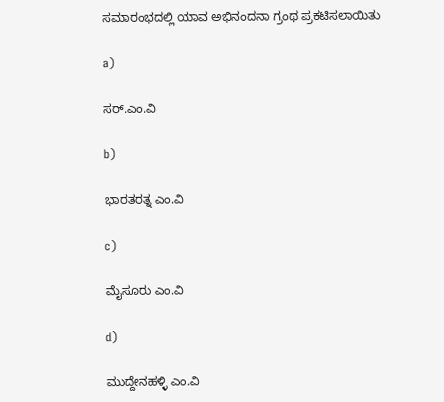ಸಮಾರಂಭದಲ್ಲಿ ಯಾವ ಅಭಿನಂದನಾ ಗ್ರಂಥ ಪ್ರಕಟಿಸಲಾಯಿತು

a)

ಸರ್.ಎಂ.ವಿ

b)

ಭಾರತರತ್ನ ಎಂ.ವಿ

c)

ಮೈಸೂರು ಎಂ.ವಿ

d)

ಮುದ್ದೇನಹಳ್ಳಿ ಎಂ.ವಿ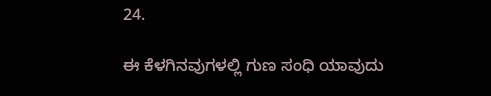24.

ಈ ಕೆಳಗಿನವುಗಳಲ್ಲಿ ಗುಣ ಸಂಧಿ ಯಾವುದು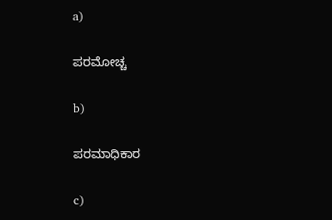a)

ಪರಮೋಚ್ಚ

b)

ಪರಮಾಧಿಕಾರ

c)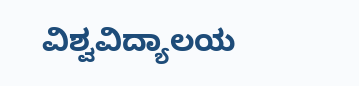ವಿಶ್ವವಿದ್ಯಾಲಯ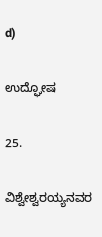d)

ಉದ್ಘೋಷ

25.

ವಿಶ್ವೇಶ್ವರಯ್ಯನವರ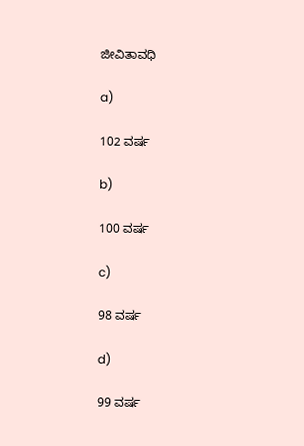ಜೀವಿತಾವಧಿ

a)

102 ವರ್ಷ

b)

100 ವರ್ಷ

c)

98 ವರ್ಷ

d)

99 ವರ್ಷ